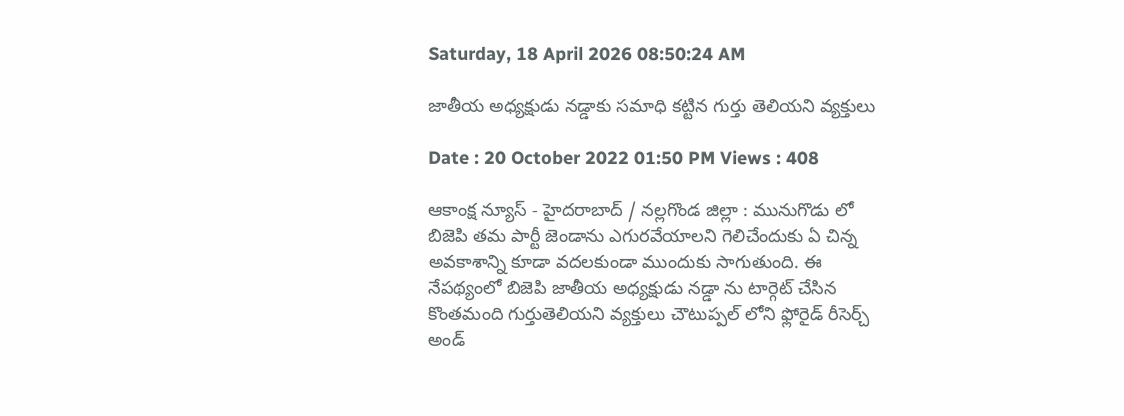Saturday, 18 April 2026 08:50:24 AM

జాతీయ అధ్యక్షుడు నడ్డాకు సమాధి కట్టిన గుర్తు తెలియని వ్యక్తులు

Date : 20 October 2022 01:50 PM Views : 408

ఆకాంక్ష న్యూస్ - హైదరాబాద్ / నల్లగొండ జిల్లా : మునుగొడు లో బిజెపి తమ పార్టీ జెండాను ఎగురవేయాలని గెలిచేందుకు ఏ చిన్న అవకాశాన్ని కూడా వదలకుండా ముందుకు సాగుతుంది. ఈ నేపథ్యంలో బిజెపి జాతీయ అధ్యక్షుడు నడ్డా ను టార్గెట్ చేసిన కొంతమంది గుర్తుతెలియని వ్యక్తులు చౌటుప్పల్ లోని ఫ్లోరైడ్ రీసెర్చ్ అండ్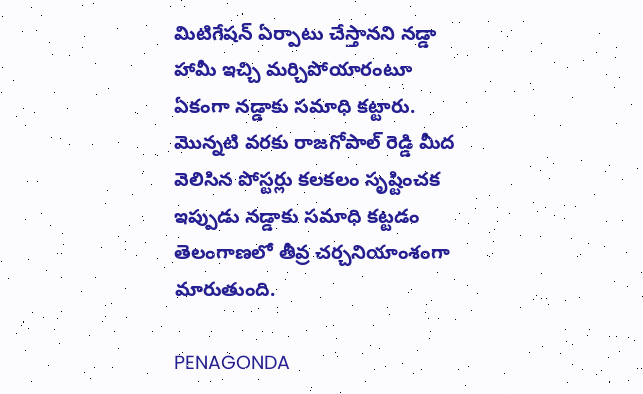మిటిగేషన్ ఏర్పాటు చేస్తానని నడ్డా హామీ ఇచ్చి మర్చిపోయారంటూ ఏకంగా నడ్డాకు సమాధి కట్టారు. మొన్నటి వరకు రాజగోపాల్ రెడ్డి మీద వెలిసిన పోస్టర్లు కలకలం సృష్టించక ఇప్పుడు నడ్డాకు సమాధి కట్టడం తెలంగాణలో తీవ్ర చర్చనియాంశంగా మారుతుంది.

PENAGONDA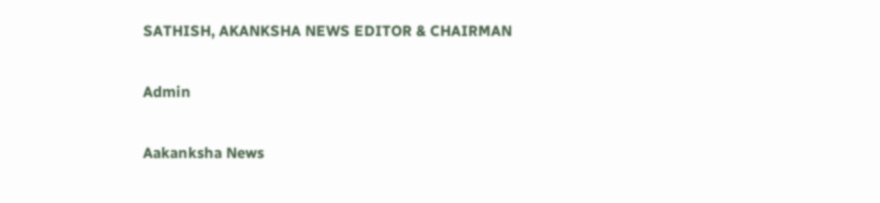SATHISH, AKANKSHA NEWS EDITOR & CHAIRMAN

Admin

Aakanksha News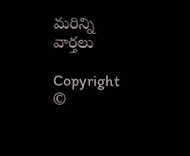మరిన్ని వార్తలు

Copyright ©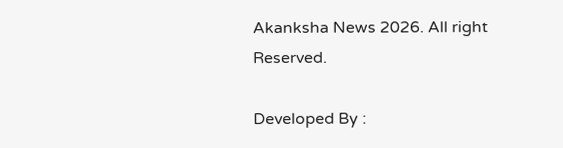Akanksha News 2026. All right Reserved.

Developed By :